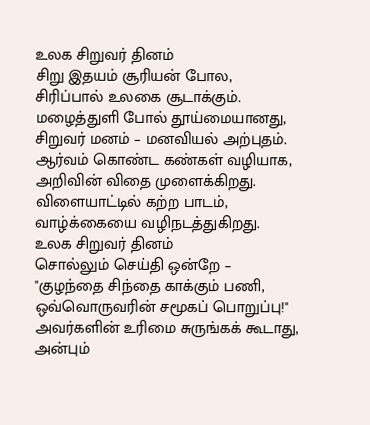உலக சிறுவர் தினம்
சிறு இதயம் சூரியன் போல,
சிரிப்பால் உலகை சூடாக்கும்.
மழைத்துளி போல் தூய்மையானது,
சிறுவர் மனம் – மனவியல் அற்புதம்.
ஆர்வம் கொண்ட கண்கள் வழியாக,
அறிவின் விதை முளைக்கிறது.
விளையாட்டில் கற்ற பாடம்,
வாழ்க்கையை வழிநடத்துகிறது.
உலக சிறுவர் தினம்
சொல்லும் செய்தி ஒன்றே –
"குழந்தை சிந்தை காக்கும் பணி,
ஒவ்வொருவரின் சமூகப் பொறுப்பு!"
அவர்களின் உரிமை சுருங்கக் கூடாது,
அன்பும்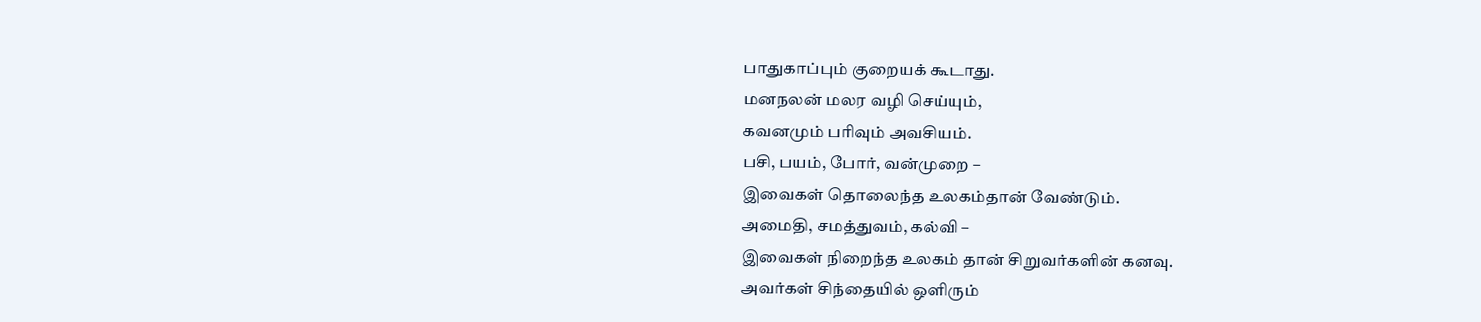பாதுகாப்பும் குறையக் கூடாது.
மனநலன் மலர வழி செய்யும்,
கவனமும் பரிவும் அவசியம்.
பசி, பயம், போர், வன்முறை –
இவைகள் தொலைந்த உலகம்தான் வேண்டும்.
அமைதி, சமத்துவம், கல்வி –
இவைகள் நிறைந்த உலகம் தான் சிறுவர்களின் கனவு.
அவர்கள் சிந்தையில் ஒளிரும்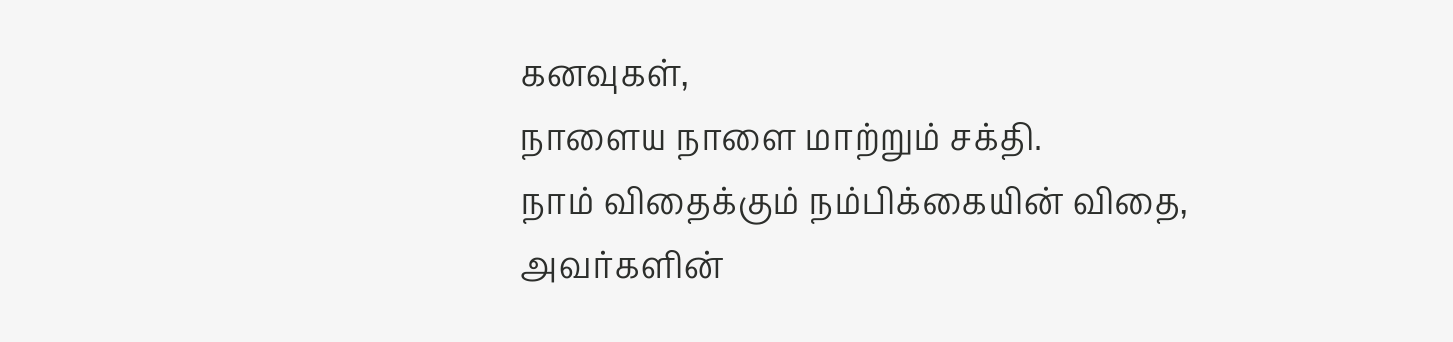கனவுகள்,
நாளைய நாளை மாற்றும் சக்தி.
நாம் விதைக்கும் நம்பிக்கையின் விதை,
அவர்களின்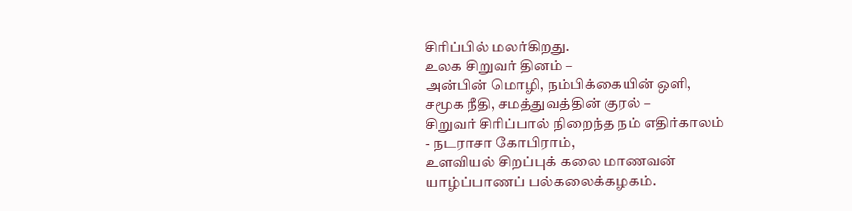சிரிப்பில் மலர்கிறது.
உலக சிறுவர் தினம் –
அன்பின் மொழி, நம்பிக்கையின் ஒளி,
சமூக நீதி, சமத்துவத்தின் குரல் –
சிறுவர் சிரிப்பால் நிறைந்த நம் எதிர்காலம்
- நடராசா கோபிராம்,
உளவியல் சிறப்புக் கலை மாணவன்
யாழ்ப்பாணப் பல்கலைக்கழகம்.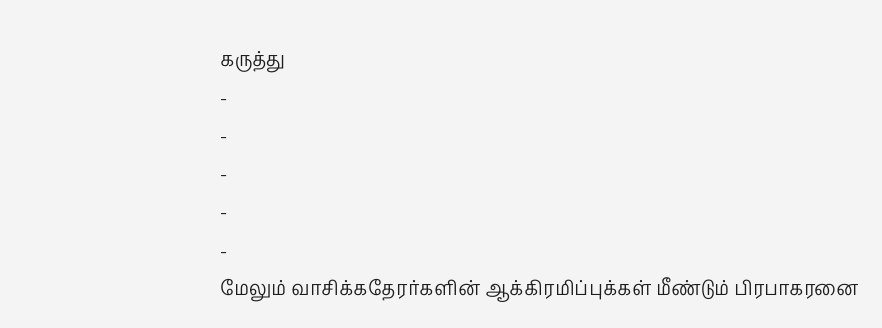கருத்து
-
-
-
-
-
மேலும் வாசிக்கதேரர்களின் ஆக்கிரமிப்புக்கள் மீண்டும் பிரபாகரனை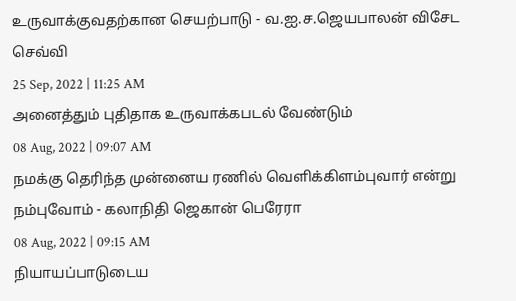உருவாக்குவதற்கான செயற்பாடு - வ.ஐ.ச.ஜெயபாலன் விசேட செவ்வி
25 Sep, 2022 | 11:25 AM
அனைத்தும் புதிதாக உருவாக்கபடல் வேண்டும்
08 Aug, 2022 | 09:07 AM
நமக்கு தெரிந்த முன்னைய ரணில் வெளிக்கிளம்புவார் என்று நம்புவோம் - கலாநிதி ஜெகான் பெரேரா
08 Aug, 2022 | 09:15 AM
நியாயப்பாடுடைய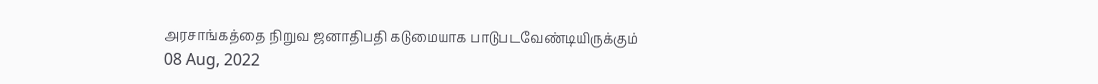அரசாங்கத்தை நிறுவ ஜனாதிபதி கடுமையாக பாடுபடவேண்டியிருக்கும்
08 Aug, 2022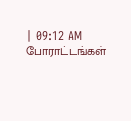| 09:12 AM
போராட்டங்கள்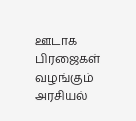ஊடாக பிரஜைகள் வழங்கும் அரசியல்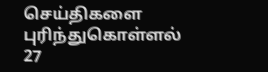செய்திகளை புரிந்துகொள்ளல்
27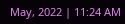May, 2022 | 11:24 AM